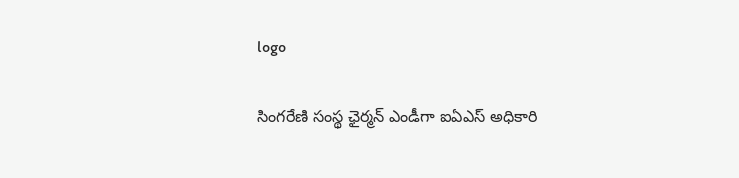logo

సింగరేణి సంస్థ ఛైర్మన్ ఎండీగా ఐఏఎస్ అధికారి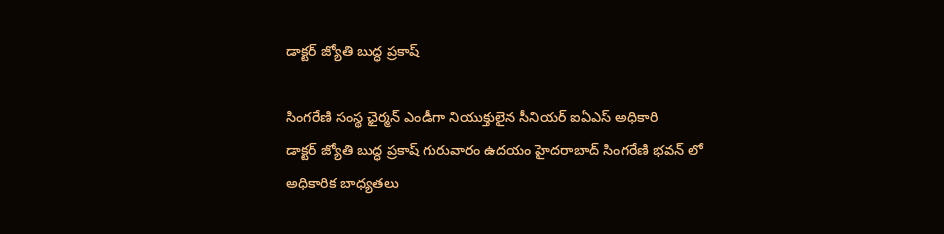డాక్టర్ జ్యోతి బుద్ధ ప్రకాష్

సింగరేణి సంస్థ ఛైర్మన్ ఎండీగా నియుక్తులైన సీనియర్ ఐఏఎస్ అధికారి
డాక్టర్ జ్యోతి బుద్ధ ప్రకాష్ గురువారం ఉదయం హైదరాబాద్ సింగరేణి భవన్ లో అధికారిక బాధ్యతలు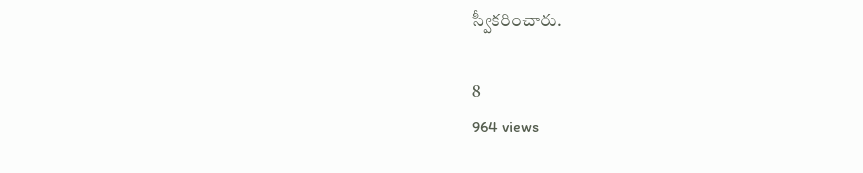స్వీకరించారు.

8
964 views